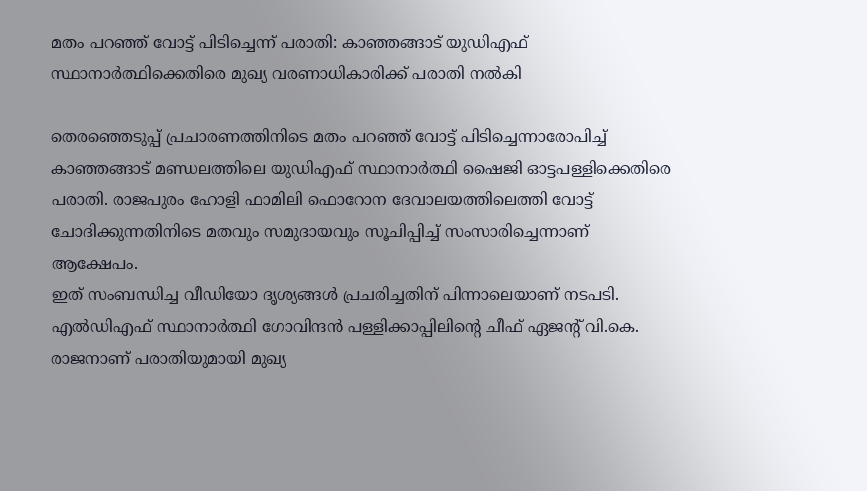മതം പറഞ്ഞ് വോട്ട് പിടിച്ചെന്ന് പരാതി: കാഞ്ഞങ്ങാട് യുഡിഎഫ് സ്ഥാനാർത്ഥിക്കെതിരെ മുഖ്യ വരണാധികാരിക്ക് പരാതി നൽകി

തെരഞ്ഞെടുപ്പ് പ്രചാരണത്തിനിടെ മതം പറഞ്ഞ് വോട്ട് പിടിച്ചെന്നാരോപിച്ച് കാഞ്ഞങ്ങാട് മണ്ഡലത്തിലെ യുഡിഎഫ് സ്ഥാനാർത്ഥി ഷൈജി ഓട്ടപള്ളിക്കെതിരെ പരാതി. രാജപുരം ഹോളി ഫാമിലി ഫൊറോന ദേവാലയത്തിലെത്തി വോട്ട് ചോദിക്കുന്നതിനിടെ മതവും സമുദായവും സൂചിപ്പിച്ച് സംസാരിച്ചെന്നാണ് ആക്ഷേപം.
ഇത് സംബന്ധിച്ച വീഡിയോ ദൃശ്യങ്ങൾ പ്രചരിച്ചതിന് പിന്നാലെയാണ് നടപടി. എൽഡിഎഫ് സ്ഥാനാർത്ഥി ഗോവിന്ദൻ പള്ളിക്കാപ്പിലിന്റെ ചീഫ് ഏജന്റ് വി.കെ. രാജനാണ് പരാതിയുമായി മുഖ്യ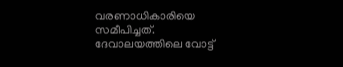വരണാധികാരിയെ സമീപിച്ചത്.
ദേവാലയത്തിലെ വോട്ട്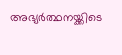അഭ്യർത്ഥനയ്ക്കിടെ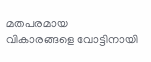മതപരമായ വികാരങ്ങളെ വോട്ടിനായി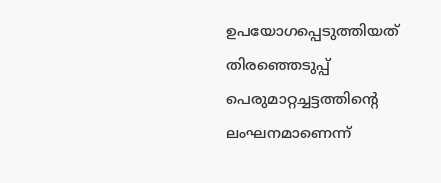ഉപയോഗപ്പെടുത്തിയത് തിരഞ്ഞെടുപ്പ് പെരുമാറ്റച്ചട്ടത്തിന്റെ ലംഘനമാണെന്ന്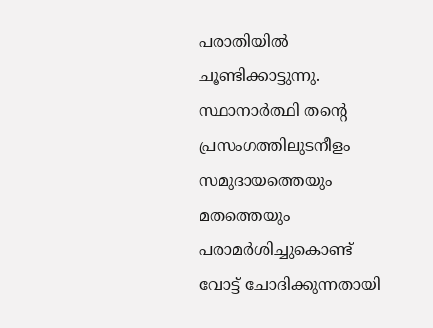പരാതിയിൽ ചൂണ്ടിക്കാട്ടുന്നു. സ്ഥാനാർത്ഥി തന്റെ പ്രസംഗത്തിലുടനീളം സമുദായത്തെയും മതത്തെയും പരാമർശിച്ചുകൊണ്ട് വോട്ട് ചോദിക്കുന്നതായി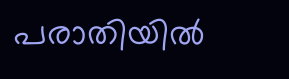പരാതിയിൽ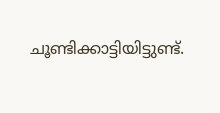ചൂണ്ടിക്കാട്ടിയിട്ടുണ്ട്.